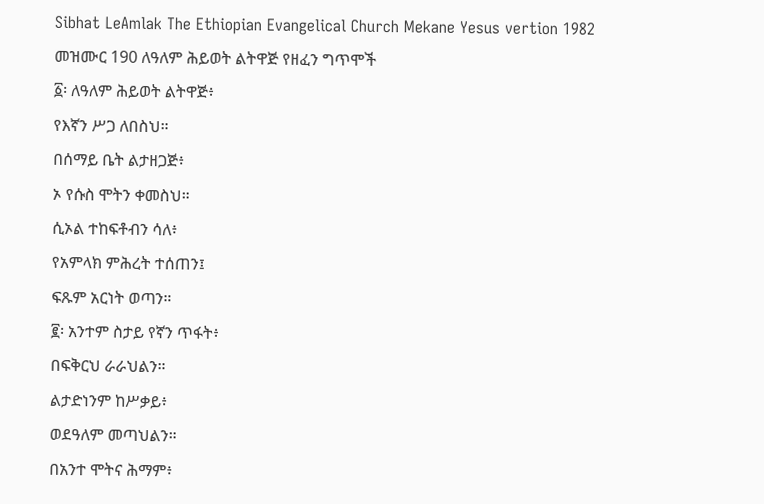Sibhat LeAmlak The Ethiopian Evangelical Church Mekane Yesus vertion 1982
መዝሙር 190 ለዓለም ሕይወት ልትዋጅ የዘፈን ግጥሞች
፩፡ ለዓለም ሕይወት ልትዋጅ፥
የእኛን ሥጋ ለበስህ።
በሰማይ ቤት ልታዘጋጅ፥
ኦ የሱስ ሞትን ቀመስህ።
ሲኦል ተከፍቶብን ሳለ፥
የአምላክ ምሕረት ተሰጠን፤
ፍጹም አርነት ወጣን።
፪፡ አንተም ስታይ የኛን ጥፋት፥
በፍቅርህ ራራህልን።
ልታድነንም ከሥቃይ፥
ወደዓለም መጣህልን።
በአንተ ሞትና ሕማም፥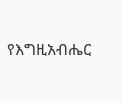የእግዚአብሔር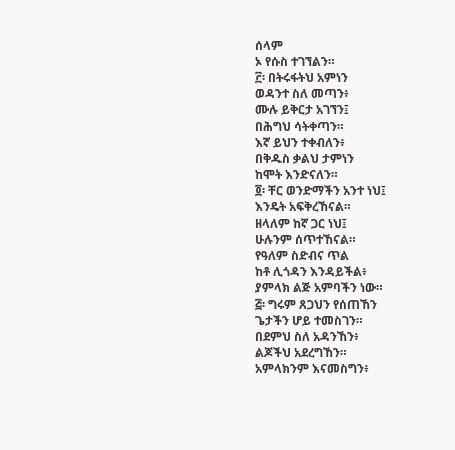ሰላም
ኦ የሱስ ተገኘልን።
፫፡ በትሩፋትህ አምነን
ወዳንተ ስለ መጣን፥
ሙሉ ይቅርታ አገኘን፤
በሕግህ ሳትቀጣን።
እኛ ይህን ተቀብለን፥
በቅዱስ ቃልህ ታምነን
ከሞት እንድናለን።
፬፡ ቸር ወንድማችን አንተ ነህ፤
እንዴት አፍቅረኸናል።
ዘላለም ከኛ ጋር ነህ፤
ሁሉንም ሰጥተኸናል።
የዓለም ስድብና ጥል
ከቶ ሊጎዳን እንዳይችል፥
ያምላክ ልጅ አምባችን ነው።
፭፡ ግሩም ጸጋህን የሰጠኸን
ጌታችን ሆይ ተመስገን።
በደምህ ስለ አዳንኸን፥
ልጆችህ አደረግኸን።
አምላክንም እናመስግን፥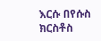እርሱ በየሱስ ክርስቶስ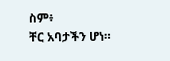ስም፥
ቸር አባታችን ሆነ።